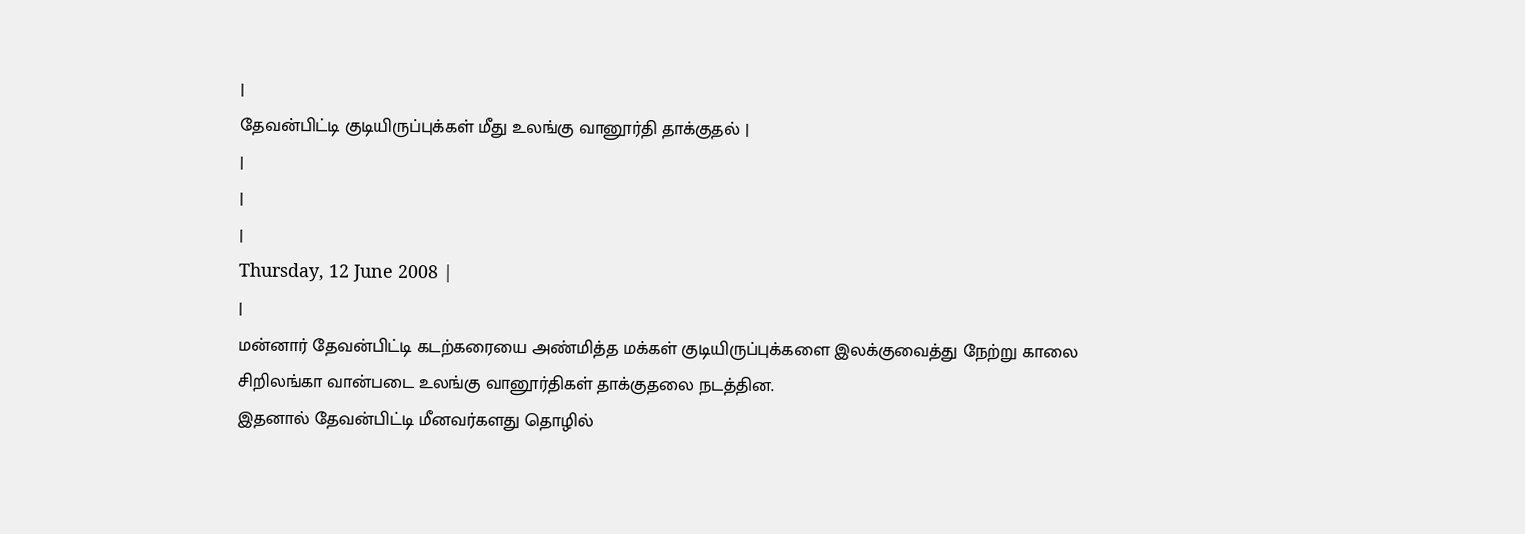|
தேவன்பிட்டி குடியிருப்புக்கள் மீது உலங்கு வானூர்தி தாக்குதல் |
|
|
|
Thursday, 12 June 2008 |
|
மன்னார் தேவன்பிட்டி கடற்கரையை அண்மித்த மக்கள் குடியிருப்புக்களை இலக்குவைத்து நேற்று காலை சிறிலங்கா வான்படை உலங்கு வானூர்திகள் தாக்குதலை நடத்தின.
இதனால் தேவன்பிட்டி மீனவர்களது தொழில்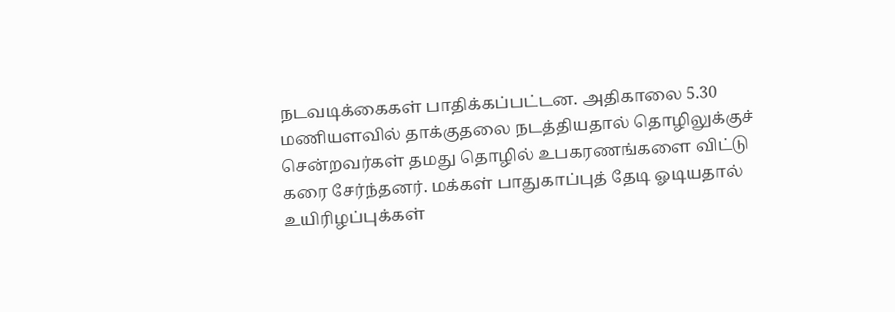நடவடிக்கைகள் பாதிக்கப்பட்டன. அதிகாலை 5.30 மணியளவில் தாக்குதலை நடத்தியதால் தொழிலுக்குச் சென்றவர்கள் தமது தொழில் உபகரணங்களை விட்டு கரை சேர்ந்தனர். மக்கள் பாதுகாப்புத் தேடி ஓடியதால் உயிரிழப்புக்கள்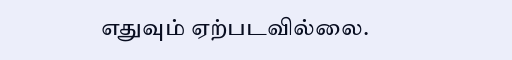எதுவும் ஏற்படவில்லை.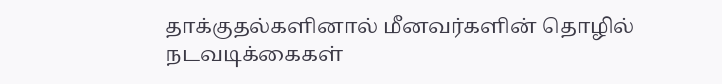தாக்குதல்களினால் மீனவர்களின் தொழில் நடவடிக்கைகள்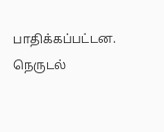பாதிக்கப்பட்டன.
நெருடல்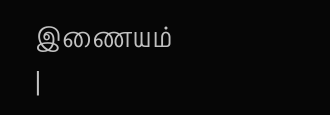இணையம்
|